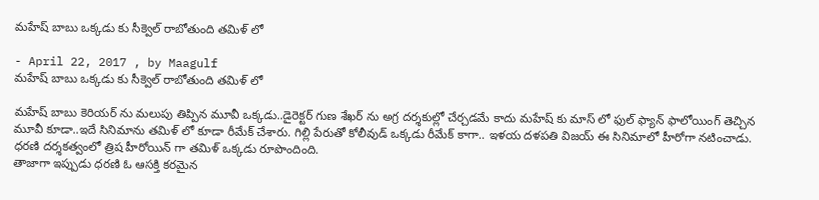మహేష్ బాబు ఒక్కడు కు సీక్వెల్ రాబోతుంది తమిళ్ లో

- April 22, 2017 , by Maagulf
మహేష్ బాబు ఒక్కడు కు సీక్వెల్ రాబోతుంది తమిళ్ లో

మహేష్ బాబు కెరియర్ ను మలుపు తిప్పిన మూవీ ఒక్కడు..డైరెక్టర్ గుణ శేఖర్ ను అగ్ర దర్శకుల్లో చేర్చడమే కాదు మహేష్ కు మాస్ లో ఫుల్ ఫ్యాన్ ఫాలోయింగ్ తెచ్చిన మూవీ కూడా..ఇదే సినిమాను తమిళ్ లో కూడా రీమేక్ చేశారు. గిల్లి పేరుతో కోలీవుడ్ ఒక్కడు రీమేక్ కాగా.. ఇళయ దళపతి విజయ్ ఈ సినిమాలో హీరోగా నటించాడు. ధరణి దర్శకత్వంలో త్రిష హీరోయిన్ గా తమిళ్ ఒక్కడు రూపొందింది.
తాజాగా ఇప్పుడు ధరణి ఓ ఆసక్తి కరమైన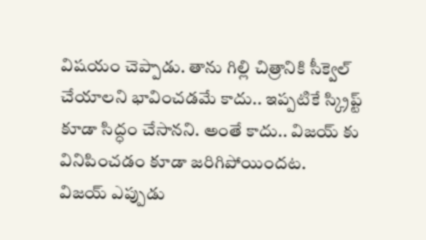విషయం చెప్పాడు. తాను గిల్లి చిత్రానికి సీక్వెల్ చేయాలని భావించడమే కాదు.. ఇప్పటికే స్క్రిప్ట్ కూడా సిద్ధం చేసానని. అంతే కాదు.. విజయ్ కు వినిపించడం కూడా జరిగిపోయిందట.
విజయ్ ఎప్పుడు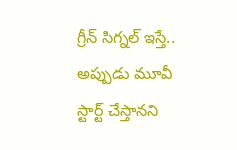గ్రీన్ సిగ్నల్ ఇస్తే.. అప్పుడు మూవీ స్టార్ట్ చేస్తానని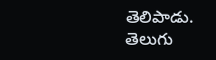తెలిపాడు. తెలుగు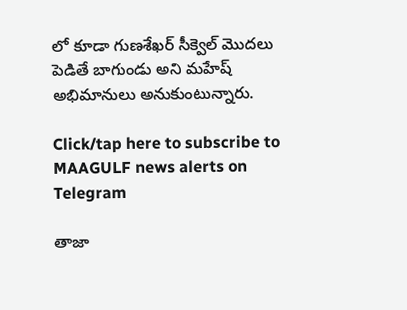లో కూడా గుణశేఖర్ సీక్వెల్ మొదలు పెడితే బాగుండు అని మహేష్ అభిమానులు అనుకుంటున్నారు.

Click/tap here to subscribe to MAAGULF news alerts on Telegram

తాజా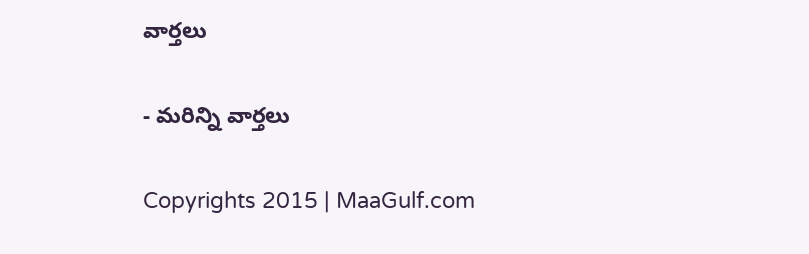వార్తలు

- మరిన్ని వార్తలు

Copyrights 2015 | MaaGulf.com